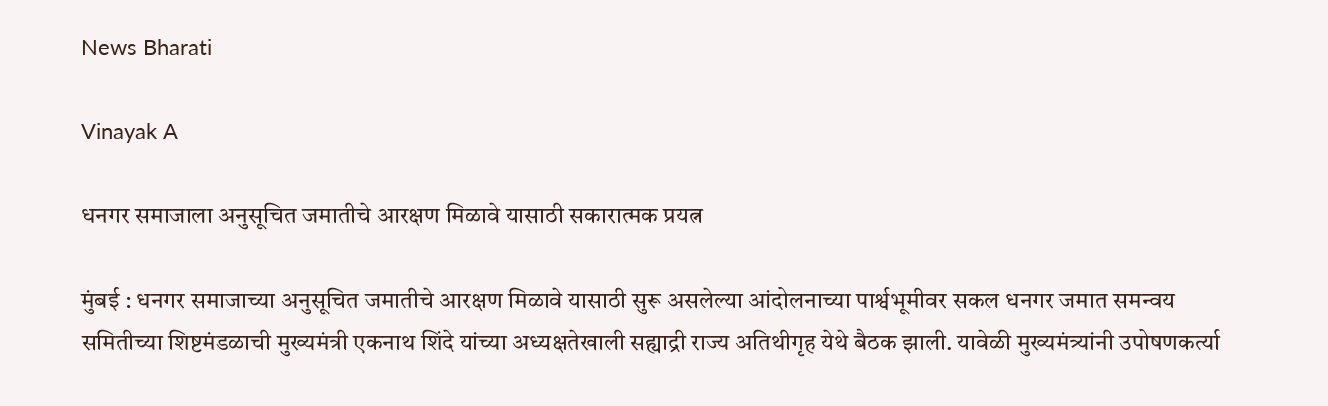News Bharati

Vinayak A

धनगर समाजाला अनुसूचित जमातीचे आरक्षण मिळावे यासाठी सकारात्मक प्रयत्न

मुंबई : धनगर समाजाच्या अनुसूचित जमातीचे आरक्षण मिळावे यासाठी सुरू असलेल्या आंदोलनाच्या पार्श्वभूमीवर सकल धनगर जमात समन्वय समितीच्या शिष्टमंडळाची मुख्यमंत्री एकनाथ शिंदे यांच्या अध्यक्षतेखाली सह्याद्री राज्य अतिथीगृह येथे बैठक झाली. यावेळी मुख्यमंत्र्यांनी उपोषणकर्त्या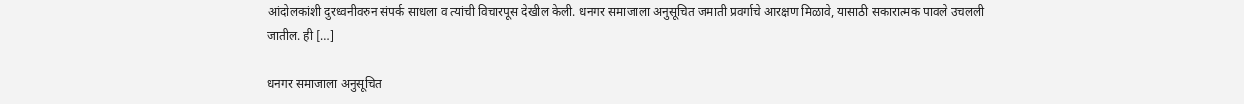आंदोलकांशी दुरध्वनीवरुन संपर्क साधला व त्यांची विचारपूस देखील केली. धनगर समाजाला अनुसूचित जमाती प्रवर्गाचे आरक्षण मिळावे, यासाठी सकारात्मक पावले उचलली जातील. ही […]

धनगर समाजाला अनुसूचित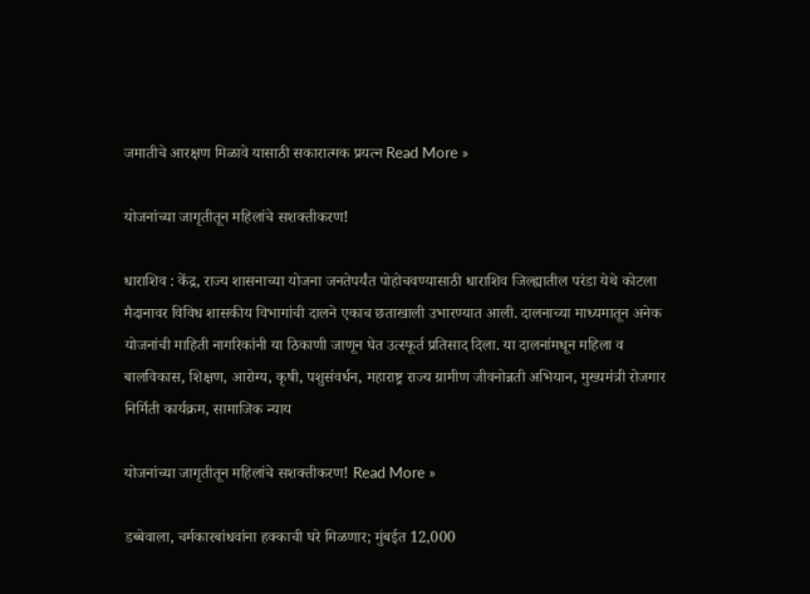जमातीचे आरक्षण मिळावे यासाठी सकारात्मक प्रयत्न Read More »

योजनांच्या जागृतीतून महिलांचे सशक्तीकरण!

धाराशिव : केंद्र, राज्य शासनाच्या योजना जनतेपर्यंत पोहोचवण्यासाठी धाराशिव जिल्ह्यातील परंडा येथे कोटला मैदानावर विविध शासकीय विभागांची दालने एकाच छताखाली उभारण्यात आली. दालनाच्या माध्यमातून अनेक योजनांची माहिती नागरिकांनी या ठिकाणी जाणून घेत उत्स्फूर्त प्रतिसाद दिला. या दालनांमधून महिला व बालविकास, शिक्षण, आरोग्य, कृषी, पशुसंवर्धन, महाराष्ट्र राज्य ग्रामीण जीवनोन्नती अभियान, मुख्यमंत्री रोजगार निर्मिती कार्यक्रम, सामाजिक न्याय

योजनांच्या जागृतीतून महिलांचे सशक्तीकरण! Read More »

डब्बेवाला, चर्मकारबांधवांना हक्काची घरे मिळणार; मुंबईत 12,000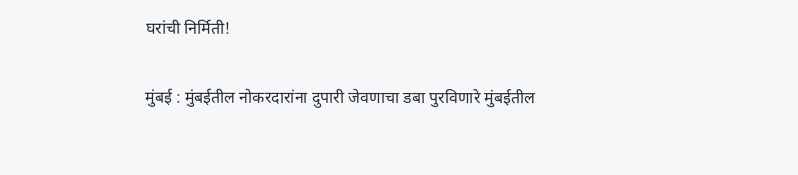घरांची निर्मिती!

मुंबई : मुंबईतील नोकरदारांना दुपारी जेवणाचा डबा पुरविणारे मुंबईतील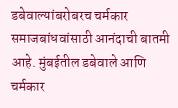डबेवाल्यांबरोबरच चर्मकार समाजबांधवांसाठी आनंदाची बातमी आहे. मुंबईतील डबेवाले आणि चर्मकार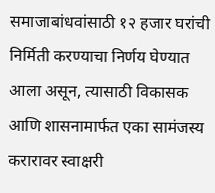समाजाबांधवांसाठी १२ हजार घरांची निर्मिती करण्याचा निर्णय घेण्यात आला असून, त्यासाठी विकासक आणि शासनामार्फत एका सामंजस्य करारावर स्वाक्षरी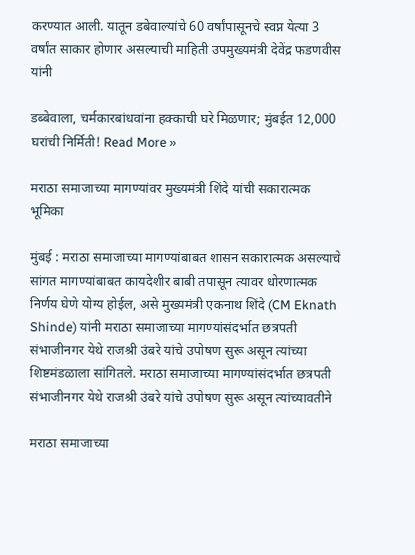करण्यात आली. यातून डबेवाल्यांचे 60 वर्षांपासूनचे स्वप्न येत्या 3 वर्षांत साकार होणार असल्याची माहिती उपमुख्यमंत्री देवेंद्र फडणवीस यांनी

डब्बेवाला, चर्मकारबांधवांना हक्काची घरे मिळणार; मुंबईत 12,000 घरांची निर्मिती! Read More »

मराठा समाजाच्या मागण्यांवर मुख्यमंत्री शिंदे यांची सकारात्मक भूमिका

मुंबई : मराठा समाजाच्या मागण्यांबाबत शासन सकारात्मक असल्याचे सांगत मागण्यांबाबत कायदेशीर बाबी तपासून त्यावर धोरणात्मक निर्णय घेणे योग्य होईल, असे मुख्यमंत्री एकनाथ शिंदे (CM Eknath Shinde) यांनी मराठा समाजाच्या मागण्यांसंदर्भात छत्रपती संभाजीनगर येथे राजश्री उंबरे यांचे उपोषण सुरू असून त्यांच्या शिष्टमंडळाला सांगितले. मराठा समाजाच्या मागण्यांसंदर्भात छत्रपती संभाजीनगर येथे राजश्री उंबरे यांचे उपोषण सुरू असून त्यांच्यावतीने

मराठा समाजाच्या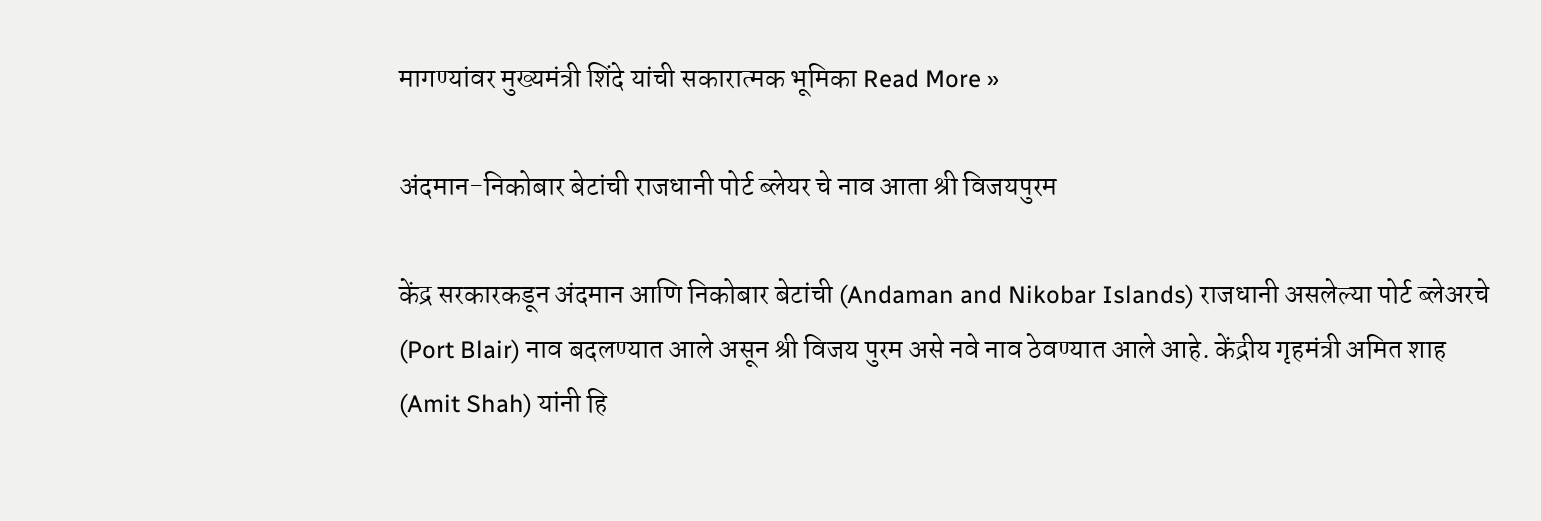मागण्यांवर मुख्यमंत्री शिंदे यांची सकारात्मक भूमिका Read More »

अंदमान-निकोबार बेटांची राजधानी पोर्ट ब्लेयर चे नाव आता श्री विजयपुरम

केंद्र सरकारकडून अंदमान आणि निकोबार बेटांची (Andaman and Nikobar Islands) राजधानी असलेल्या पोर्ट ब्लेअरचे (Port Blair) नाव बदलण्यात आले असून श्री विजय पुरम असे नवे नाव ठेवण्यात आले आहे. केंद्रीय गृहमंत्री अमित शाह (Amit Shah) यांनी हि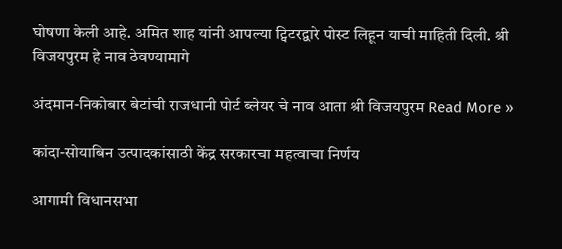घोषणा केली आहे. अमित शाह यांनी आपल्या ट्विटरद्वारे पोस्ट लिहून याची माहिती दिली. श्री विजयपुरम हे नाव ठेवण्यामागे

अंदमान-निकोबार बेटांची राजधानी पोर्ट ब्लेयर चे नाव आता श्री विजयपुरम Read More »

कांदा-सोयाबिन उत्पादकांसाठी केंद्र सरकारचा महत्वाचा निर्णय

आगामी विधानसभा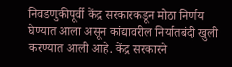निवडणुकीपूर्वी केंद्र सरकारकडून मोठा निर्णय घेण्यात आला असून कांद्यावरील निर्यातबंदी खुली करण्यात आली आहे. केंद्र सरकारने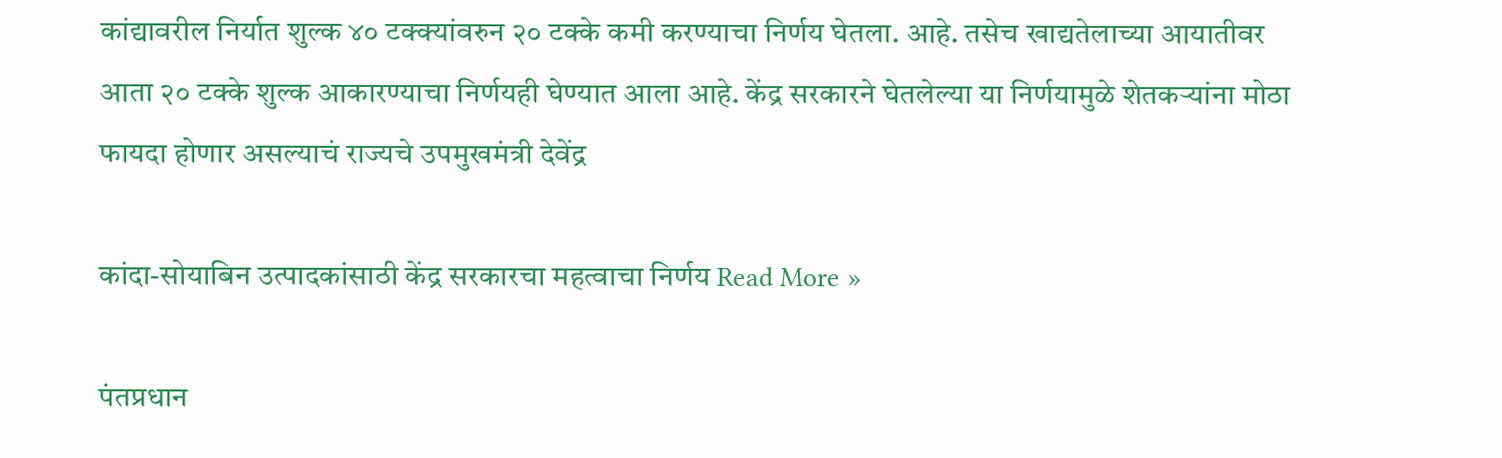कांद्यावरील निर्यात शुल्क ४० टक्क्यांवरुन २० टक्के कमी करण्याचा निर्णय घेतला. आहे. तसेच खाद्यतेलाच्या आयातीवर आता २० टक्के शुल्क आकारण्याचा निर्णयही घेण्यात आला आहे. केंद्र सरकारने घेतलेल्या या निर्णयामुळे शेतकऱ्यांना मोठा फायदा होणार असल्याचं राज्यचे उपमुखमंत्री देवेंद्र

कांदा-सोयाबिन उत्पादकांसाठी केंद्र सरकारचा महत्वाचा निर्णय Read More »

पंतप्रधान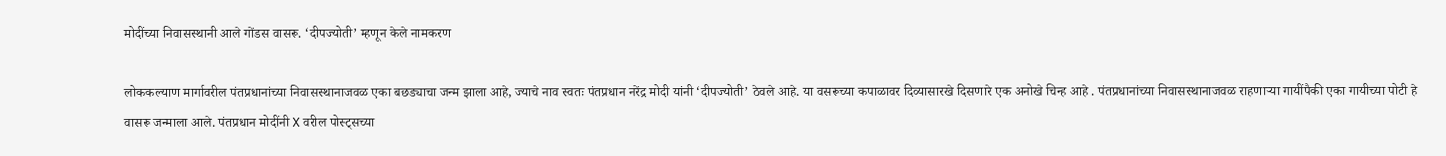मोदींच्या निवासस्थानी आले गोंडस वासरू. ‘दीपज्योती’ म्हणून केले नामकरण

लोककल्याण मार्गावरील पंतप्रधानांच्या निवासस्थानाजवळ एका बछड्याचा जन्म झाला आहे, ज्याचे नाव स्वतः पंतप्रधान नरेंद्र मोदी यांनी ‘दीपज्योती’ ठेवले आहे. या वसरूच्या कपाळावर दिव्यासारखे दिसणारे एक अनोखे चिन्ह आहे . पंतप्रधानांच्या निवासस्थानाजवळ राहणाऱ्या गायींपैकी एका गायीच्या पोटी हे वासरू जन्माला आले. पंतप्रधान मोदींनी X वरील पोस्ट्सच्या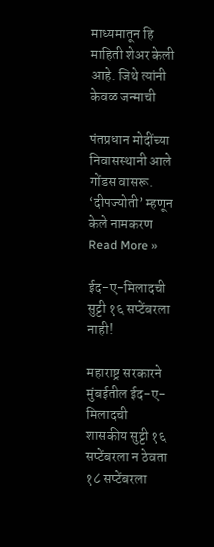माध्यमातून हि माहिती शेअर केली आहे. जिथे त्यांनी केवळ जन्माची

पंतप्रधान मोदींच्या निवासस्थानी आले गोंडस वासरू. ‘दीपज्योती’ म्हणून केले नामकरण Read More »

ईद-ए-मिलादची सुट्टी १६ सप्टेंबरला नाही!

महाराष्ट्र सरकारने मुंबईतील ईद-ए-मिलादची शासकीय सुट्टी १६ सप्टेंबरला न ठेवता १८ सप्टेंबरला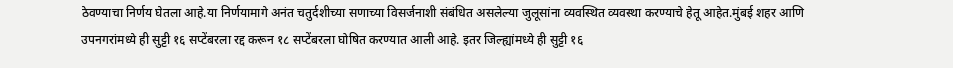ठेवण्याचा निर्णय घेतला आहे.या निर्णयामागे अनंत चतुर्दशीच्या सणाच्या विसर्जनाशी संबंधित असलेल्या जुलूसांना व्यवस्थित व्यवस्था करण्याचे हेतू आहेत.मुंबई शहर आणि उपनगरांमध्ये ही सुट्टी १६ सप्टेंबरला रद्द करून १८ सप्टेंबरला घोषित करण्यात आली आहे. इतर जिल्ह्यांमध्ये ही सुट्टी १६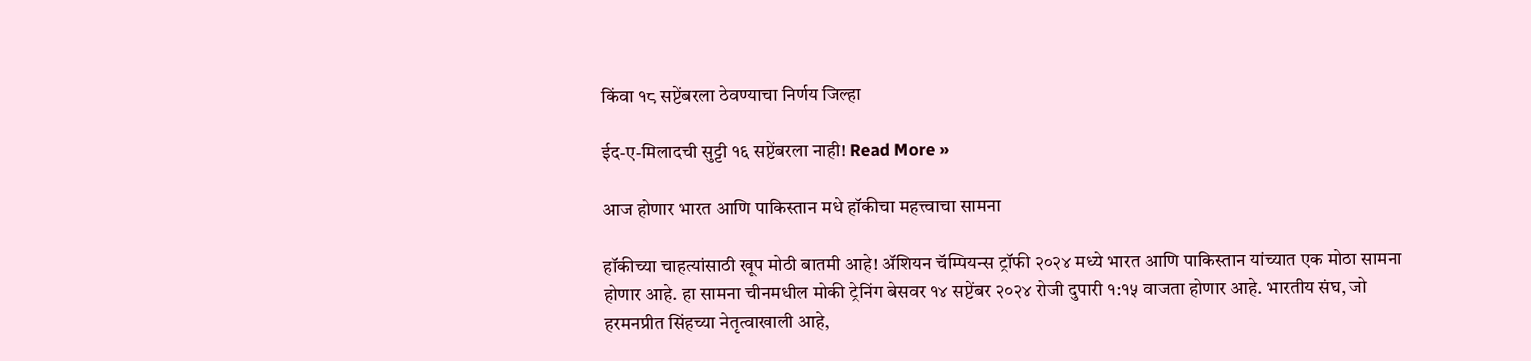किंवा १८ सप्टेंबरला ठेवण्याचा निर्णय जिल्हा

ईद-ए-मिलादची सुट्टी १६ सप्टेंबरला नाही! Read More »

आज होणार भारत आणि पाकिस्तान मधे हॉकीचा महत्त्वाचा सामना

हॉकीच्या चाहत्यांसाठी खूप मोठी बातमी आहे! ॲशियन चॅम्पियन्स ट्रॉफी २०२४ मध्ये भारत आणि पाकिस्तान यांच्यात एक मोठा सामना होणार आहे. हा सामना चीनमधील मोकी ट्रेनिंग बेसवर १४ सप्टेंबर २०२४ रोजी दुपारी १:१५ वाजता होणार आहे. भारतीय संघ, जो हरमनप्रीत सिंहच्या नेतृत्वाखाली आहे,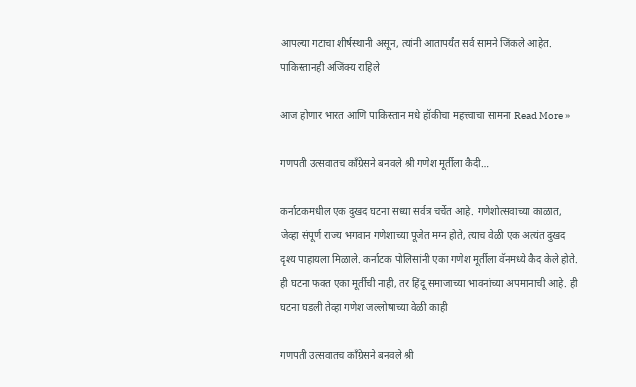आपल्या गटाचा शीर्षस्थानी असून, त्यांनी आतापर्यंत सर्व सामने जिंकले आहेत. पाकिस्तानही अजिंक्य राहिले

आज होणार भारत आणि पाकिस्तान मधे हॉकीचा महत्त्वाचा सामना Read More »

गणपती उत्सवातच काँग्रेसने बनवले श्री गणेश मूर्तीला कैदी…

कर्नाटकमधील एक दुखद घटना सध्या सर्वत्र चर्चेत आहे. गणेशोत्सवाच्या काळात, जेव्हा संपूर्ण राज्य भगवान गणेशाच्या पूजेत मग्न होते, त्याच वेळी एक अत्यंत दुखद दृश्य पाहायला मिळाले. कर्नाटक पोलिसांनी एका गणेश मूर्तीला वॅनमध्ये कैद केले होते. ही घटना फक्त एका मूर्तीची नाही, तर हिंदू समाजाच्या भावनांच्या अपमानाची आहे. ही घटना घडली तेव्हा गणेश जल्लोषाच्या वेळी काही

गणपती उत्सवातच काँग्रेसने बनवले श्री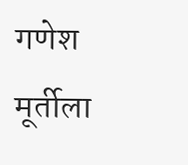गणेश मूर्तीला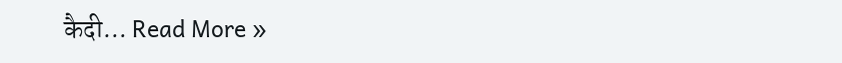कैदी… Read More »